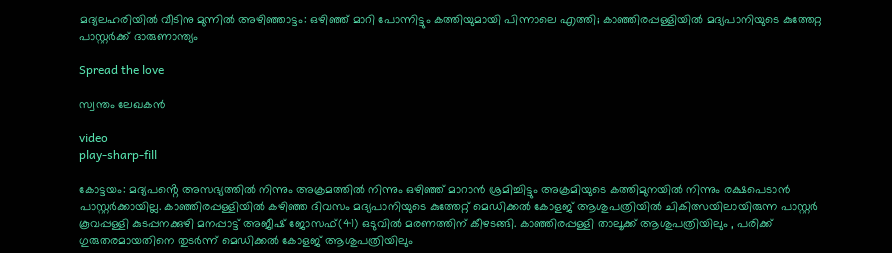മദ്യലഹരിയിൽ വീടിനു മുന്നിൽ അഴിഞ്ഞാട്ടം: ഒഴിഞ്ഞ് മാറി പോന്നിട്ടും കത്തിയുമായി പിന്നാലെ എത്തി; കാഞ്ഞിരപ്പള്ളിയിൽ മദ്യപാനിയുടെ കുത്തേറ്റ പാസ്റ്റർക്ക് ദാരുണാന്ത്യം

Spread the love

സ്വന്തം ലേഖകൻ

video
play-sharp-fill

കോട്ടയം: മദ്യപൻ്റെ അസഭ്യത്തിൽ നിന്നും അക്രമത്തിൽ നിന്നും ഒഴിഞ്ഞ് മാറാൻ ശ്രമിച്ചിട്ടും അക്രമിയുടെ കത്തിമുനയിൽ നിന്നും രക്ഷപെടാൻ പാസ്റ്റർക്കായില്ല. കാഞ്ഞിരപ്പള്ളിയിൽ കഴിഞ്ഞ ദിവസം മദ്യപാനിയുടെ കുത്തേറ്റ് മെഡിക്കൽ കോളജ് ആശുപത്രിയിൽ ചികിത്സയിലായിരുന്ന പാസ്റ്റര്‍ കൂവപ്പള്ളി കുടപ്പനക്കുഴി മനപ്പാട്ട് അജീഷ് ജോസഫ്(41) ഒടുവിൽ മരണത്തിന് കീഴടങ്ങി. കാഞ്ഞിരപ്പള്ളി താലൂക്ക് ആശുപത്രിയിലും , പരിക്ക് ഗുരുതരമായതിനെ തുടർന്ന് മെഡിക്കൽ കോളജ് ആശുപത്രിയിലും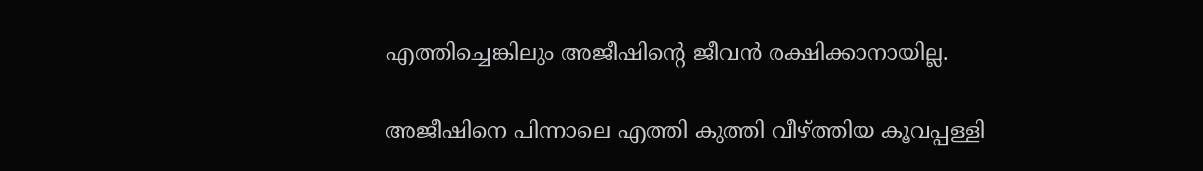എത്തിച്ചെങ്കിലും അജീഷിൻ്റെ ജീവൻ രക്ഷിക്കാനായില്ല.

അജീഷിനെ പിന്നാലെ എത്തി കുത്തി വീഴ്ത്തിയ കൂവപ്പള്ളി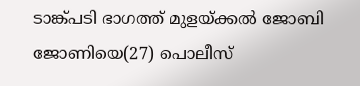ടാങ്ക്പടി ഭാഗത്ത് മുളയ്ക്കല്‍ ജോബി ജോണിയെ(27) പൊലീസ്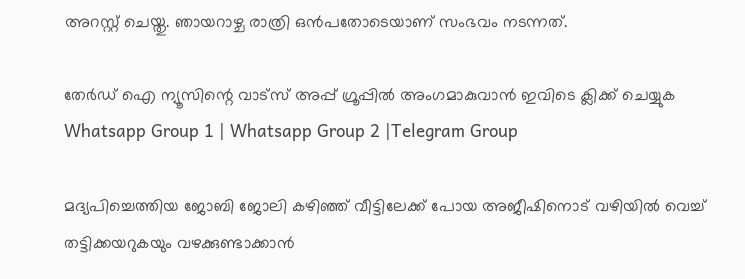അറസ്റ്റ് ചെയ്തു. ഞായറാഴ്ച രാത്രി ഒന്‍പതോടെയാണ് സംഭവം നടന്നത്.

തേർഡ് ഐ ന്യൂസിന്റെ വാട്സ് അപ്പ് ഗ്രൂപ്പിൽ അംഗമാകുവാൻ ഇവിടെ ക്ലിക്ക് ചെയ്യുക
Whatsapp Group 1 | Whatsapp Group 2 |Telegram Group

മദ്യപിച്ചെത്തിയ ജോബി ജോലി കഴിഞ്ഞ് വീട്ടിലേക്ക് പോയ അജീഷിനൊട് വഴിയില്‍ വെച്ച്‌ തട്ടിക്കയറുകയും വഴക്കുണ്ടാക്കാന്‍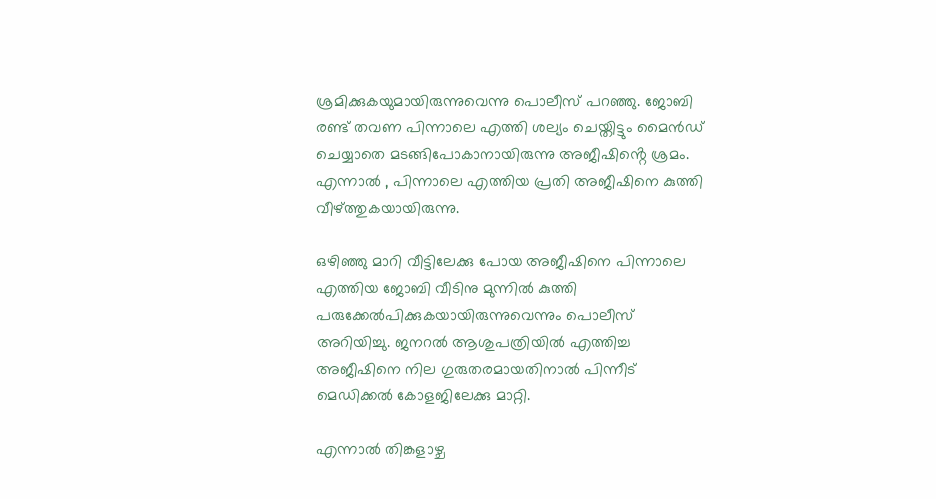ശ്രമിക്കുകയുമായിരുന്നുവെന്നു പൊലീസ് പറഞ്ഞു. ജോബി രണ്ട് തവണ പിന്നാലെ എത്തി ശല്യം ചെയ്തിട്ടും മൈൻഡ് ചെയ്യാതെ മടങ്ങിപോകാനായിരുന്നു അജീഷിൻ്റെ ശ്രമം. എന്നാൽ , പിന്നാലെ എത്തിയ പ്രതി അജീഷിനെ കുത്തി വീഴ്ത്തുകയായിരുന്നു.

ഒഴിഞ്ഞു മാറി വീട്ടിലേക്കു പോയ അജീഷിനെ പിന്നാലെ എത്തിയ ജോബി വീടിനു മുന്നില്‍ കുത്തി പരുക്കേല്‍പിക്കുകയായിരുന്നുവെന്നും പൊലീസ് അറിയിച്ചു. ജനറല്‍ ആശുപത്രിയില്‍ എത്തിച്ച അജീഷിനെ നില ഗുരുതരമായതിനാല്‍ പിന്നീട് മെഡിക്കല്‍ കോളജിലേക്കു മാറ്റി.

എന്നാല്‍ തിങ്കളാഴ്ച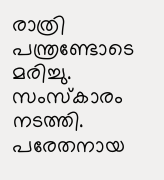രാത്രി പന്ത്രണ്ടോടെ മരിച്ചു. സംസ്‌കാരം നടത്തി. പരേതനായ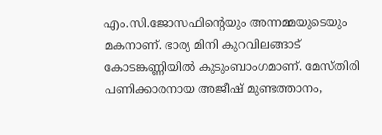എം.സി.ജോസഫിന്റെയും അന്നമ്മയുടെയും മകനാണ്. ഭാര്യ മിനി കുറവിലങ്ങാട് കോടങ്കണ്ണിയില്‍ കുടുംബാംഗമാണ്. മേസ്തിരി പണിക്കാരനായ അജീഷ് മുണ്ടത്താനം,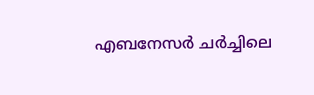എബനേസര്‍ ചര്‍ച്ചിലെ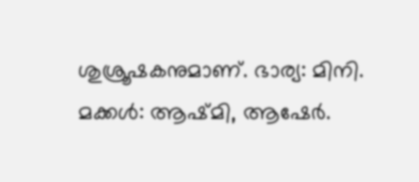ശുശ്രൂഷകനുമാണ്. ഭാര്യ: മിനി. മക്കള്‍: ആഷ്മി, ആഷേര്‍.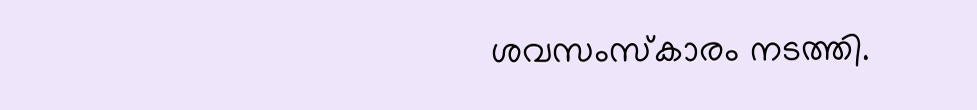ശവസംസ്‌കാരം നടത്തി.